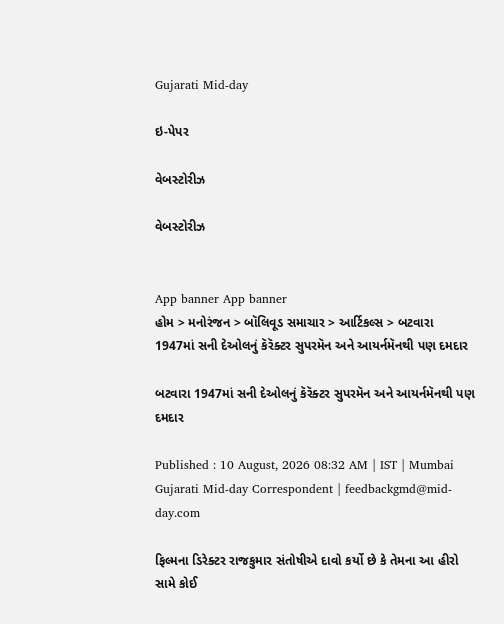Gujarati Mid-day

ઇ-પેપર

વેબસ્ટોરીઝ

વેબસ્ટોરીઝ


App banner App banner
હોમ > મનોરંજન > બૉલિવૂડ સમાચાર > આર્ટિકલ્સ > બટવારા 1947માં સની દેઓલનું કૅરૅક્ટર સુપરમૅન અને આયર્નમૅનથી પણ દમદાર

બટવારા 1947માં સની દેઓલનું કૅરૅક્ટર સુપરમૅન અને આયર્નમૅનથી પણ દમદાર

Published : 10 August, 2026 08:32 AM | IST | Mumbai
Gujarati Mid-day Correspondent | feedbackgmd@mid-day.com

ફિલ્મના ડિરેક્ટર રાજકુમાર સંતોષીએ દાવો કર્યો છે કે તેમના આ હીરો સામે કોઈ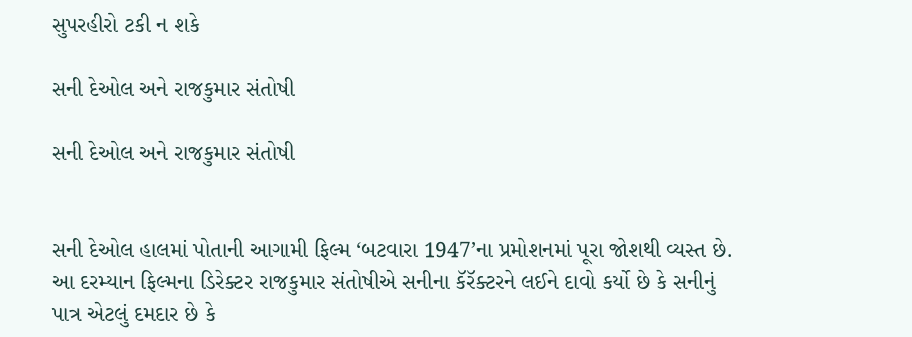સુપરહીરો ટકી ન શકે

સની દેઓલ અને રાજકુમાર સંતોષી

સની દેઓલ અને રાજકુમાર સંતોષી


સની દેઓલ હાલમાં પોતાની આગામી ફિલ્મ ‘બટવારા 1947’ના પ્રમોશનમાં પૂરા જોશથી વ્યસ્ત છે. આ દરમ્યાન ફિલ્મના ડિરેક્ટર રાજકુમાર સંતોષીએ સનીના કૅરૅક્ટરને લઈને દાવો કર્યો છે કે સનીનું પાત્ર એટલું દમદાર છે કે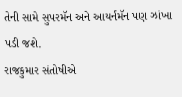તેની સામે સુપરમૅન અને આયર્નમૅન પણ ઝાંખા પડી જશે.
રાજકુમાર સંતોષીએ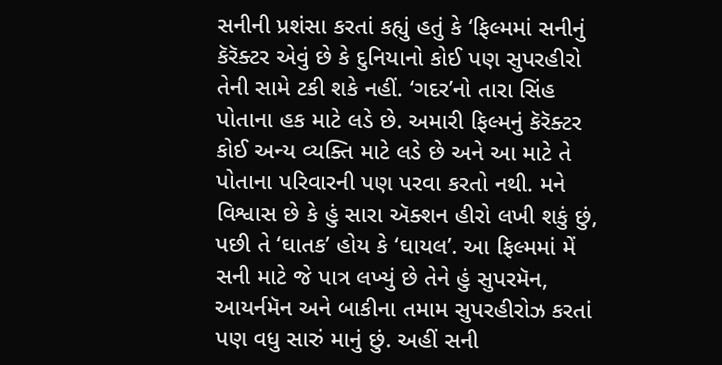સનીની પ્રશંસા કરતાં કહ્યું હતું કે ‘ફિલ્મમાં સનીનું કૅરૅક્ટર એવું છે કે દુનિયાનો કોઈ પણ સુપરહીરો તેની સામે ટકી શકે નહીં. ‘ગદર’નો તારા સિંહ પોતાના હક માટે લડે છે. અમારી ફિલ્મનું કૅરૅક્ટર કોઈ અન્ય વ્યક્તિ માટે લડે છે અને આ માટે તે પોતાના પરિવારની પણ પરવા કરતો નથી. મને વિશ્વાસ છે કે હું સારા ઍક્શન હીરો લખી શકું છું, પછી તે ‘ઘાતક’ હોય કે ‘ઘાયલ’. આ ફિલ્મમાં મેં સની માટે જે પાત્ર લખ્યું છે તેને હું સુપરમૅન, આયર્નમૅન અને બાકીના તમામ સુપરહીરોઝ કરતાં પણ વધુ સારું માનું છું. અહીં સની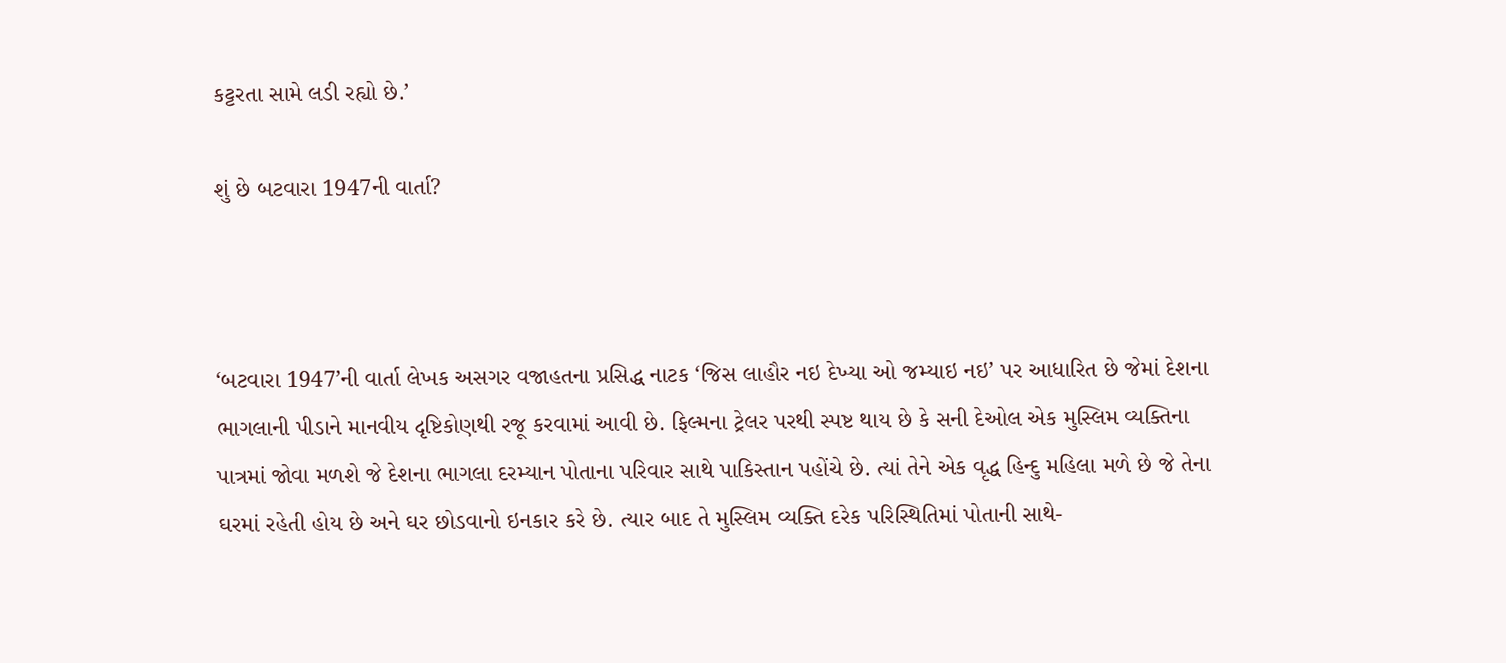કટ્ટરતા સામે લડી રહ્યો છે.’

શું છે બટવારા 1947ની વાર્તા?



‘બટવારા 1947’ની વાર્તા લેખક અસગર વજાહતના પ્રસિદ્ધ નાટક ‘જિસ લાહૌર નઇ દેખ્યા ઓ જમ્યાઇ નઇ’ પર આધારિત છે જેમાં દેશના ભાગલાની પીડાને માનવીય દૃષ્ટિકોણથી રજૂ કરવામાં આવી છે. ફિલ્મના ટ્રેલર પરથી સ્પષ્ટ થાય છે કે સની દેઓલ એક મુસ્લિમ વ્યક્તિના પાત્રમાં જોવા મળશે જે દેશના ભાગલા દરમ્યાન પોતાના પરિવાર સાથે પાકિસ્તાન પહોંચે છે. ત્યાં તેને એક વૃદ્ધ હિન્દુ મહિલા મળે છે જે તેના ઘરમાં રહેતી હોય છે અને ઘર છોડવાનો ઇનકાર કરે છે. ત્યાર બાદ તે મુસ્લિમ વ્યક્તિ દરેક પરિસ્થિતિમાં પોતાની સાથે-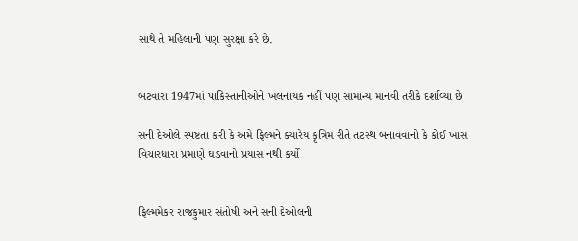સાથે તે મહિલાની પણ સુરક્ષા કરે છે.


બટવારા 1947માં પાકિસ્તાનીઓને ખલનાયક નહીં પણ સામાન્ય માનવી તરીકે દર્શાવ્યા છે

સની દેઓલે સ્પષ્ટતા કરી કે અમે ફિલ્મને ક્યારેય કૃત્રિમ રીતે તટસ્થ બનાવવાનો કે કોઈ ખાસ વિચારધારા પ્રમાણે ઘડવાનો પ્રયાસ નથી કર્યો


ફિલ્મમેકર રાજકુમાર સંતોષી અને સની દેઓલની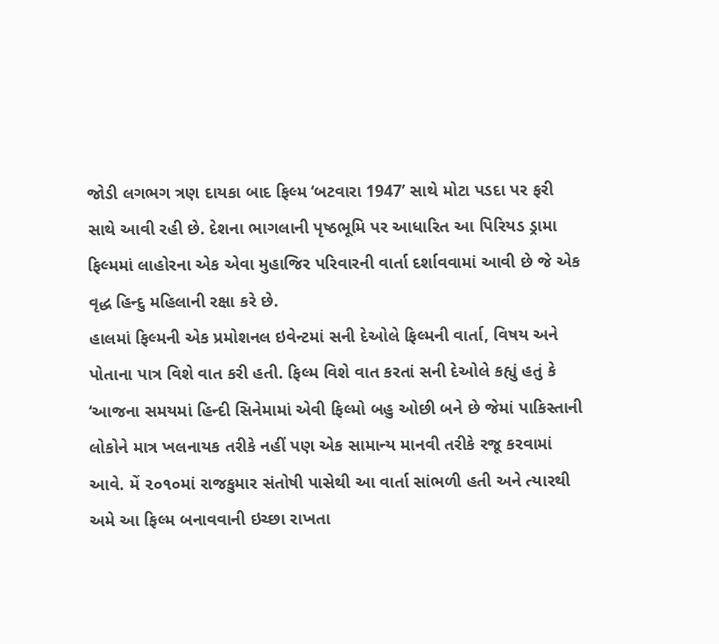જોડી લગભગ ત્રણ દાયકા બાદ ફિલ્મ ‘બટવારા 1947’ સાથે મોટા પડદા પર ફરી સાથે આવી રહી છે. દેશના ભાગલાની પૃષ્ઠભૂમિ પર આધારિત આ પિરિયડ ડ્રામા ફિલ્મમાં લાહોરના એક એવા મુહાજિર પરિવારની વાર્તા દર્શાવવામાં આવી છે જે એક વૃદ્ધ હિન્દુ મહિલાની રક્ષા કરે છે.
હાલમાં ફિલ્મની એક પ્રમોશનલ ઇવેન્ટમાં સની દેઓલે ફિલ્મની વાર્તા, વિષય અને પોતાના પાત્ર વિશે વાત કરી હતી. ફિલ્મ વિશે વાત કરતાં સની દેઓલે કહ્યું હતું કે ‘આજના સમયમાં હિન્દી સિનેમામાં એવી ફિલ્મો બહુ ઓછી બને છે જેમાં પાકિસ્તાની લોકોને માત્ર ખલનાયક તરીકે નહીં પણ એક સામાન્ય માનવી તરીકે રજૂ કરવામાં આવે. મેં ૨૦૧૦માં રાજકુમાર સંતોષી પાસેથી આ વાર્તા સાંભળી હતી અને ત્યારથી અમે આ ફિલ્મ બનાવવાની ઇચ્છા રાખતા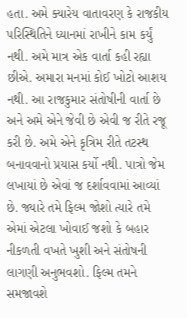હતા. અમે ક્યારેય વાતાવરણ કે રાજકીય પરિસ્થિતિને ધ્યાનમાં રાખીને કામ કર્યું નથી. અમે માત્ર એક વાર્તા કહી રહ્યા છીએ. અમારા મનમાં કોઈ ખોટો આશય નથી. આ રાજકુમાર સંતોષીની વાર્તા છે અને અમે એને જેવી છે એવી જ રીતે રજૂ કરી છે. અમે એને કૃત્રિમ રીતે તટસ્થ બનાવવાનો પ્રયાસ કર્યો નથી. પાત્રો જેમ લખાયાં છે એવાં જ દર્શાવવામાં આવ્યાં છે. જ્યારે તમે ફિલ્મ જોશો ત્યારે તમે એમાં એટલા ખોવાઈ જશો કે બહાર નીકળતી વખતે ખુશી અને સંતોષની લાગણી અનુભવશો. ફિલ્મ તમને સમજાવશે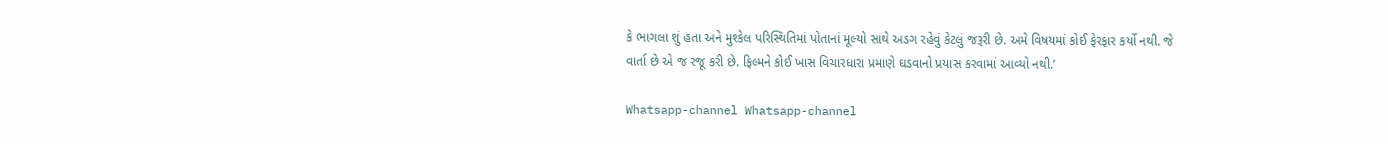કે ભાગલા શું હતા અને મુશ્કેલ પરિસ્થિતિમાં પોતાનાં મૂલ્યો સાથે અડગ રહેવું કેટલું જરૂરી છે. અમે વિષયમાં કોઈ ફેરફાર કર્યો નથી. જે વાર્તા છે એ જ રજૂ કરી છે. ફિલ્મને કોઈ ખાસ વિચારધારા પ્રમાણે ઘડવાનો પ્રયાસ કરવામાં આવ્યો નથી.’

Whatsapp-channel Whatsapp-channel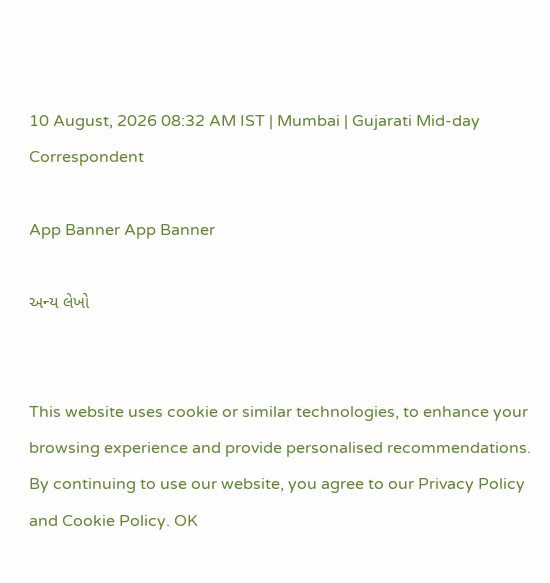10 August, 2026 08:32 AM IST | Mumbai | Gujarati Mid-day Correspondent

App Banner App Banner

અન્ય લેખો


This website uses cookie or similar technologies, to enhance your browsing experience and provide personalised recommendations. By continuing to use our website, you agree to our Privacy Policy and Cookie Policy. OK